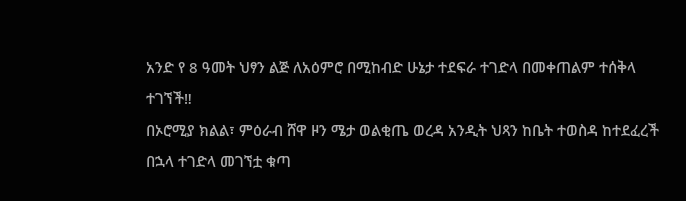አንድ የ 8 ዓመት ህፃን ልጅ ለአዕምሮ በሚከብድ ሁኔታ ተደፍራ ተገድላ በመቀጠልም ተሰቅላ ተገኘች‼
በኦሮሚያ ክልል፣ ምዕራብ ሸዋ ዞን ሜታ ወልቂጤ ወረዳ አንዲት ህጻን ከቤት ተወስዳ ከተደፈረች በኋላ ተገድላ መገኘቷ ቁጣ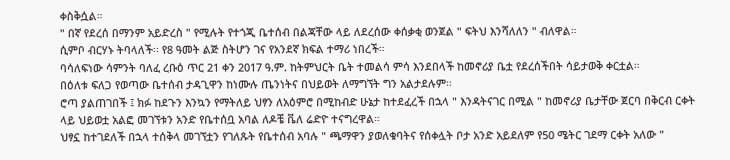ቀስቅሷል።
" በኛ የደረሰ በማንም አይድረስ " የሚሉት የተጎጂ ቤተሰብ በልጃቸው ላይ ለደረሰው ቀሰቃቂ ወንጀል " ፍትህ እንሻለለን " ብለዋል።
ሲምቦ ብርሃኑ ትባላለች፡፡ የ8 ዓመት ልጅ ስትሆን ገና የአንደኛ ክፍል ተማሪ ነበረች።
ባሳለፍነው ሳምንት ባለፈ ረቡዕ ጥር 21 ቀን 2017 ዓ.ም. ከትምህርት ቤት ተመልሳ ምሳ እንደበላች ከመኖሪያ ቤቷ የደረሰችበት ሳይታወቅ ቀርቷል።
በዕለቱ ፍለጋ የወጣው ቤተሰብ ታዳጊዋን ከነሙሉ ጤንነትና በህይወት ለማግኘት ግን አልታደሉም፡፡
ሮጣ ያልጠገበች ፤ ክፉ ከደጉን እንኳን የማትለይ ህፃን ለአዕምሮ በሚከብድ ሁኔታ ከተደፈረች በኋላ " እንዳትናገር በሚል " ከመኖሪያ ቤታቸው ጀርባ በቅርብ ርቀት ላይ ህይወቷ አልፎ መገኘቱን አንድ የቤተሰቧ አባል ለዶቼ ቬለ ሬድዮ ተናግረዋል።
ህፃኗ ከተገደለች በኋላ ተሰቅላ መገኘቷን የገለጹት የቤተሰብ አባሉ " ጫማዋን ያወለቁባትና የሰቀሏት ቦታ አንድ አይደለም የ50 ሜትር ገደማ ርቀት አለው "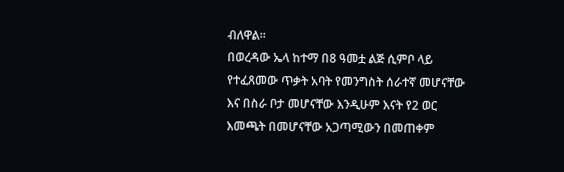ብለዋል።
በወረዳው ኤላ ከተማ በ8 ዓመቷ ልጅ ሲምቦ ላይ የተፈጸመው ጥቃት አባት የመንግስት ሰራተኛ መሆናቸው እና በስራ ቦታ መሆናቸው እንዲሁም እናት የ2 ወር እመጫት በመሆናቸው አጋጣሚውን በመጠቀም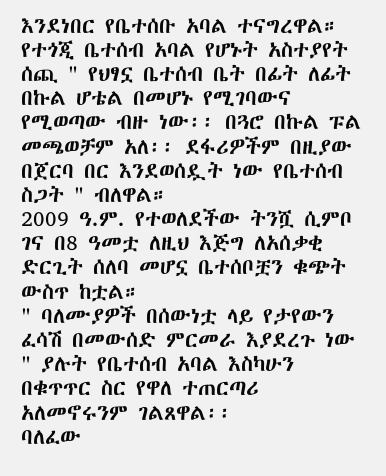እንደነበር የቤተሰቡ አባል ተናግረዋል።
የተጎጂ ቤተሰብ አባል የሆኑት አስተያየት ሰጪ " የህፃኗ ቤተሰብ ቤት በፊት ለፊት በኩል ሆቴል በመሆኑ የሚገባውና የሚወጣው ብዙ ነው፡፡ በጓሮ በኩል ፑል መጫወቻም አለ፡፡ ደፋሪዎችም በዚያው በጀርባ በር እንደወሰዷት ነው የቤተሰብ ስጋት " ብለዋል።
2009 ዓ.ም. የተወለደችው ትንሿ ሲምቦ ገና በ8 ዓመቷ ለዚህ እጅግ ለአሰቃቂ ድርጊት ሰለባ መሆኗ ቤተሰቦቿን ቁጭት ውስጥ ከቷል።
" ባለሙያዎች በሰውነቷ ላይ የታየውን ፈሳሽ በመውሰድ ምርመራ እያደረጉ ነው " ያሉት የቤተሰብ አባል እስካሁን በቁጥጥር ስር የዋለ ተጠርጣሪ አለመኖሩንም ገልጸዋል፡፡
ባለፈው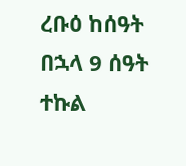ረቡዕ ከሰዓት በኋላ 9 ሰዓት ተኩል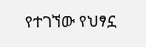የተገኘው የህፃኗ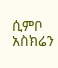ሲምቦ አስክሬን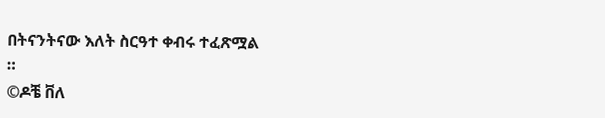በትናንትናው እለት ስርዓተ ቀብሩ ተፈጽሟል
።
©ዶቼ ቨለ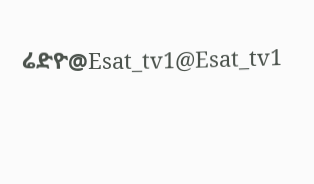ሬድዮ@Esat_tv1@Esat_tv1